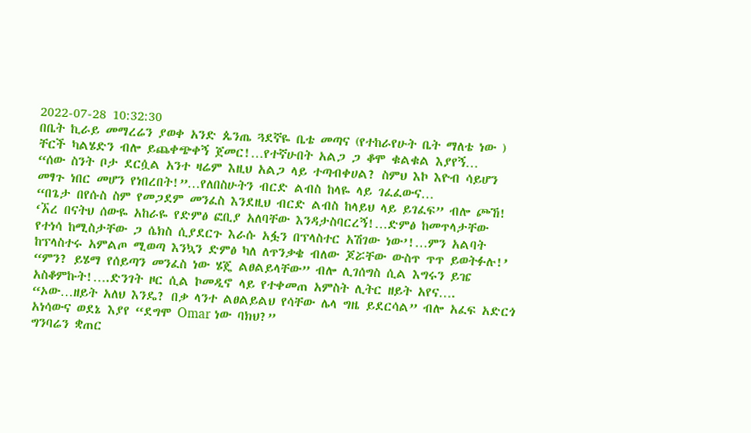2022-07-28 10:32:30
በቤት ኪራይ መማረሬን ያወቀ አንድ ጴንጤ ጓደኛዬ ቤቴ መጣና (የተከራየሁት ቤት ማለቴ ነው ) ቸርች ካልሄድን ብሎ ይጨቀጭቀኝ ጀመር!…የተኛሁበት አልጋ ጋ ቆሞ ቁልቁል እያየኝ…
“ሰው ስንት ቦታ ደርሷል አንተ ዛሬም እዚህ አልጋ ላይ ተጣብቀሀል? ስምህ እኮ እዮብ ሳይሆን መፃጉ ነበር መሆን የነበረበት!”…የለበስሁትን ብርድ ልብስ ከላዬ ላይ ገፈፈውና…
“በጌታ በየሱስ ስም የመጋደም መንፈስ እንደዚህ ብርድ ልብስ ከላይህ ላይ ይገፈፍ” ብሎ ጮኸ!
‘ኧረ በናትህ ሰውዬ አከራዬ የድምፅ ፎቢያ አለባቸው እንዳታስባርረኝ!…ድምፅ ከመጥላታቸው የተነሳ ከሚስታቸው ጋ ሴክስ ሲያደርጉ እራሱ አፏን በፕላስተር አሽገው ነው’!…ምን አልባት ከፕላስተሩ አምልጦ ሚወጣ እንኳን ድምፅ ካለ ለጥንቃቄ ብለው ጆሯቸው ውስጥ ጥጥ ይወትፉሉ!’
“ምን? ይሄማ የሰይጣን መንፈስ ነው ሄጄ ልፀልይላቸው” ብሎ ሊገሰግስ ሲል እግሩን ይዤ አስቆምኩት!….ድንገት ዞር ሲል ኮመዲኖ ላይ የተቀመጠ አምስት ሊትር ዘይት አየና….
“ኦው…ዘይት አለህ እንዴ? በቃ ላንተ ልፀልይልህ የሳቸው ሌላ ግዜ ይደርሳል” ብሎ አፈፍ አድርጎ አነሳውና ወደኔ እያየ “ደግሞ Omar ነው ባክህ?”
ግንባሬን ቋጠር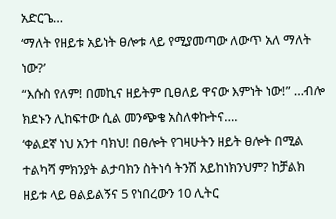አድርጌ…
‘ማለት የዘይቱ አይነት ፀሎቱ ላይ የሚያመጣው ለውጥ አለ ማለት ነው?’
“እሱስ የለም! በመኪና ዘይትም ቢፀለይ ዋናው እምነት ነው!” …ብሎ ክደኑን ሊከፍተው ሲል መንጭቄ አስለቀኩትና….
‘ቀልደኛ ነህ አንተ ባክህ! በፀሎት የገዛሁትን ዘይት ፀሎት በሚል ተልካሻ ምክንያት ልታባክን ስትነሳ ትንሽ አይከነክንህም? ከቻልክ ዘይቱ ላይ ፀልይልኝና 5 የነበረውን 10 ሊትር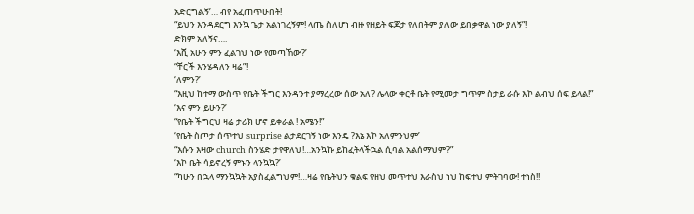አድርግልኝ’… ብየ አፈጠጥሁበት!
“ይህን እንዳደርግ እንኳ ጌታ አልነገረኝም! ላጤ ስለሆነ ብዙ የዘይት ፍጆታ የለበትም ያለው ይበቃዋል ነው ያለኝ”!
ድክም አለኝና….
‘እሺ አሁን ምን ፈልገህ ነው የመጣኸው?’
“ቸርች እንሄዳለን ዛሬ”!
‘ለምን?’
“እዚህ ከተማ ውስጥ የቤት ችግር እንዳንተ ያማረረው ሰው አለ? ሌላው ቀርቶ ቤት የሚመታ ግጥም ስታይ ራሱ እኮ ልብህ ሰፍ ይላል!”
‘እና ምን ይሁን?’
“የቤት ችግርህ ዛሬ ታሪክ ሆኖ ይቀራል ! አሜን!”
‘የቤት ስጦታ ሰጥተህ surprise ልታደርገኝ ነው እንዴ ?እኔ እኮ አለምንህም’
“እሱን እዛው church ስንሄድ ታየዋለህ!…አንኳኩ ይከፈትላችኋል ሲባል አልሰማህም?”
‘እኮ ቤት ሳይኖረኝ ምኑን ላንኳኳ?’
“ካሁን በኋላ ማንኳኳት አያስፈልግህም!…ዛሬ የቤትህን ቁልፍ የዘህ መጥተህ እራስህ ነህ ከፍተህ ምትገባው! ተነስ!!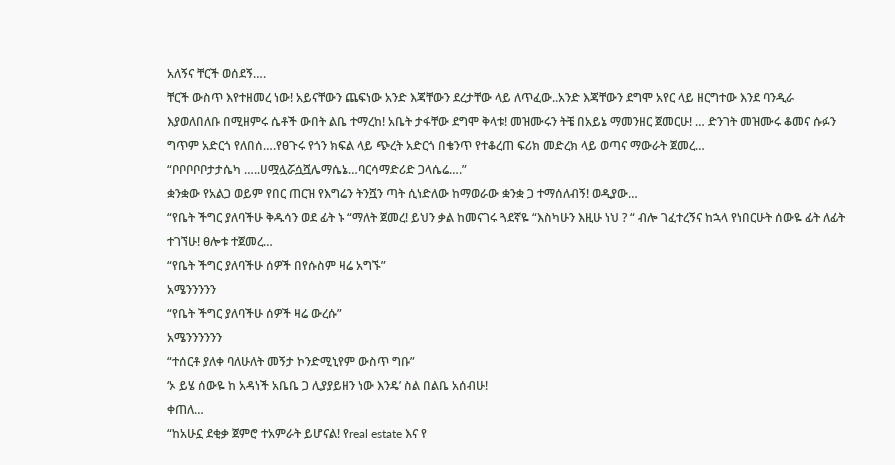አለኝና ቸርች ወሰደኝ….
ቸርች ውስጥ እየተዘመረ ነው! አይናቸውን ጨፍነው አንድ እጃቸውን ደረታቸው ላይ ለጥፈው..አንድ እጃቸውን ደግሞ አየር ላይ ዘርግተው እንደ ባንዲራ እያወለበለቡ በሚዘምሩ ሴቶች ውበት ልቤ ተማረከ! አቤት ታፋቸው ደግሞ ቅላቱ! መዝሙሩን ትቼ በአይኔ ማመንዘር ጀመርሁ! … ድንገት መዝሙሩ ቆመና ሱፉን ግጥም አድርጎ የለበሰ….የፀጉሩ የጎን ክፍል ላይ ጭረት አድርጎ በቄንጥ የተቆረጠ ፍሪክ መድረክ ላይ ወጣና ማውራት ጀመረ…
“ቦቦቦቦቦታታሴካ …..ሀሟሏሯሷሿሌማሴኔ…ባርሳማድሪድ ጋላሴሬ….”
ቋንቋው የአልጋ ወይም የበር ጠርዝ የእግሬን ትንሿን ጣት ሲነድለው ከማወራው ቋንቋ ጋ ተማሰለብኝ! ወዲያው…
“የቤት ችግር ያለባችሁ ቅዱሳን ወደ ፊት ኑ “ማለት ጀመረ! ይህን ቃል ከመናገሩ ጓደኛዬ “እስካሁን እዚሁ ነህ ? “ ብሎ ገፈተረኝና ከኋላ የነበርሁት ሰውዬ ፊት ለፊት ተገኘሁ! ፀሎቱ ተጀመረ…
“የቤት ችግር ያለባችሁ ሰዎች በየሱስም ዛሬ አግኙ”
አሜንንንንን
“የቤት ችግር ያለባችሁ ሰዎች ዛሬ ውረሱ”
አሜንንንንንን
“ተሰርቶ ያለቀ ባለሁለት መኝታ ኮንድሚኒየም ውስጥ ግቡ”
‘ኦ ይሄ ሰውዬ ከ አዳነች አቤቤ ጋ ሊያያይዘን ነው እንዴ’ ስል በልቤ አሰብሁ!
ቀጠለ…
“ከአሁኗ ደቂቃ ጀምሮ ተአምራት ይሆናል! የreal estate እና የ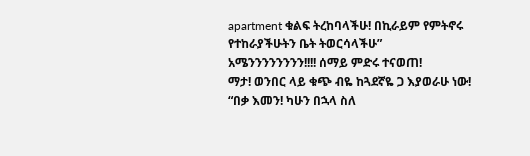apartment ቁልፍ ትረከባላችሁ! በኪራይም የምትኖሩ የተከራያችሁትን ቤት ትወርሳላችሁ”
አሜንንንንንንንን!!!! ሰማይ ምድሩ ተናወጠ!
ማታ! ወንበር ላይ ቁጭ ብዬ ከጓደኛዬ ጋ እያወራሁ ነው!
“በቃ እመን! ካሁን በኋላ ስለ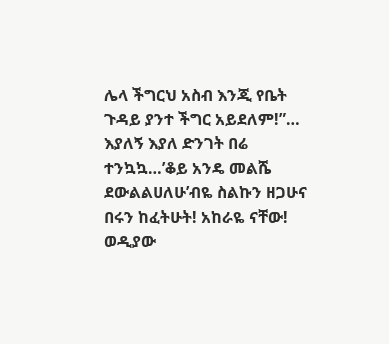ሌላ ችግርህ አስብ እንጂ የቤት ጉዳይ ያንተ ችግር አይደለም!”… እያለኝ እያለ ድንገት በሬ ተንኳኳ…’ቆይ አንዴ መልሼ ደውልልሀለሁ’ብዬ ስልኩን ዘጋሁና በሩን ከፈትሁት! አከራዬ ናቸው! ወዲያው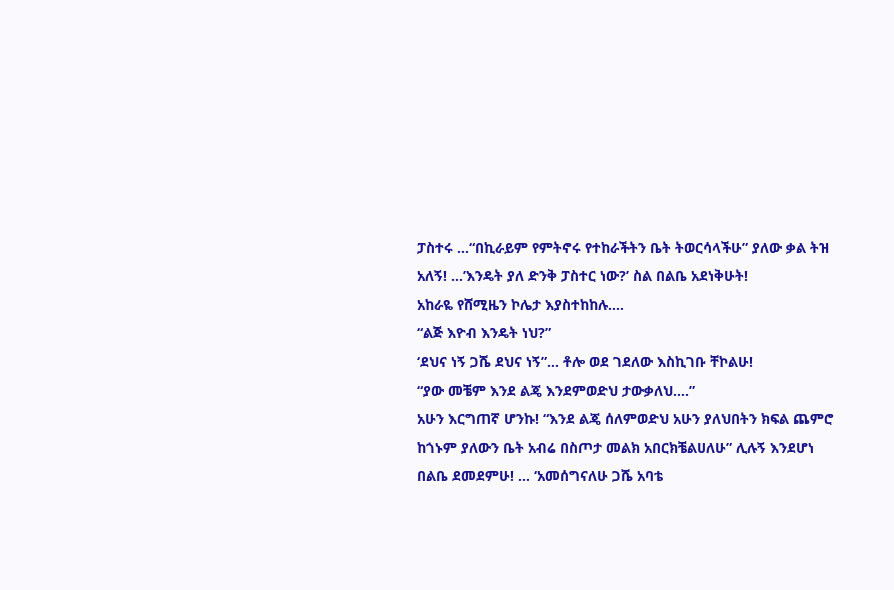ፓስተሩ …“በኪራይም የምትኖሩ የተከራችትን ቤት ትወርሳላችሁ” ያለው ቃል ትዝ አለኝ! …’እንዴት ያለ ድንቅ ፓስተር ነው?’ ስል በልቤ አደነቅሁት!
አከራዬ የሸሚዜን ኮሌታ እያስተከከሉ….
“ልጅ እዮብ እንዴት ነህ?”
‘ደህና ነኝ ጋሼ ደህና ነኝ”… ቶሎ ወደ ገደለው እስኪገቡ ቸኮልሁ!
“ያው መቼም እንደ ልጄ እንደምወድህ ታውቃለህ….”
አሁን እርግጠኛ ሆንኩ! “እንደ ልጄ ሰለምወድህ አሁን ያለህበትን ክፍል ጨምሮ ከጎኑም ያለውን ቤት አብሬ በስጦታ መልክ አበርክቼልሀለሁ” ሊሉኝ እንደሆነ በልቤ ደመደምሁ! … ‘አመሰግናለሁ ጋሼ አባቴ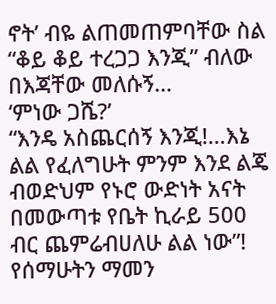ኖት’ ብዬ ልጠመጠምባቸው ስል “ቆይ ቆይ ተረጋጋ እንጂ” ብለው በእጃቸው መለሱኝ…
‘ምነው ጋሼ?’
“እንዴ አስጨርሰኝ እንጂ!…እኔ ልል የፈለግሁት ምንም እንደ ልጄ ብወድህም የኑሮ ውድነት አናት በመውጣቱ የቤት ኪራይ 500 ብር ጨምሬብሀለሁ ልል ነው”!
የሰማሁትን ማመን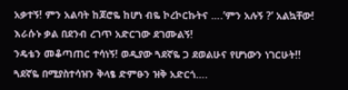አቃተኝ! ምን አልባት ከጆሮዬ ከሆነ ብዬ ኮረኮርኩትና ….’ምን አሉኝ ?’ አልኳቸው! እራሱኑ ቃል በደንብ ረገጥ አድርገው ደገሙልኝ!
ንዴቴን መቆጣጠር ተሳነኝ! ወዲያው ጓደኛዬ ጋ ደወልሁና የሆነውን ነገርሁት!! ጓደኛዬ በሚያስተሳዝን ቅላፄ ድምፁን ዝቅ አድርጎ….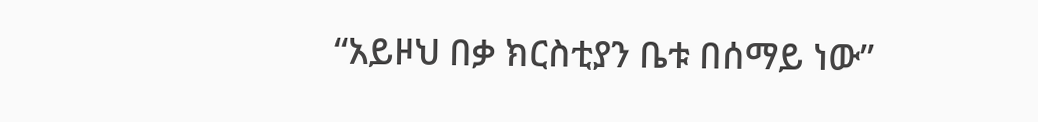“አይዞህ በቃ ክርስቲያን ቤቱ በሰማይ ነው”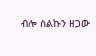ብሎ ስልኩን ዘጋው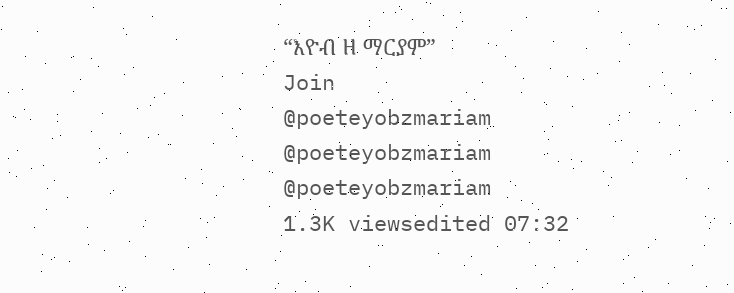“እዮብ ዘ ማርያም”
Join
@poeteyobzmariam
@poeteyobzmariam
@poeteyobzmariam
1.3K viewsedited 07:32